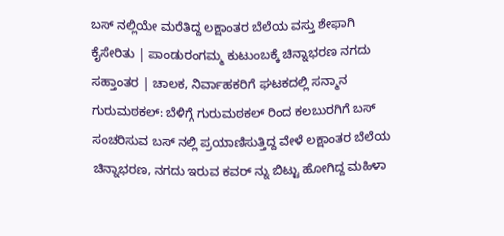ಬಸ್ ನಲ್ಲಿಯೇ ಮರೆತಿದ್ದ ಲಕ್ಷಾಂತರ ಬೆಲೆಯ ವಸ್ತು ಶೇಫಾಗಿ ಕೈಸೇರಿತು | ಪಾಂಡುರಂಗಮ್ಮ ಕುಟುಂಬಕ್ಕೆ ಚಿನ್ನಾಭರಣ ನಗದು ಸಹ್ತಾಂತರ | ಚಾಲಕ, ನಿರ್ವಾಹಕರಿಗೆ ಘಟಕದಲ್ಲಿ ಸನ್ಮಾನ
ಗುರುಮಠಕಲ್: ಬೆಳಿಗ್ಗೆ ಗುರುಮಠಕಲ್ ರಿಂದ ಕಲಬುರಗಿಗೆ ಬಸ್ ಸಂಚರಿಸುವ ಬಸ್ ನಲ್ಲಿ ಪ್ರಯಾಣಿಸುತ್ತಿದ್ದ ವೇಳೆ ಲಕ್ಷಾಂತರ ಬೆಲೆಯ ಚಿನ್ನಾಭರಣ, ನಗದು ಇರುವ ಕವರ್ ನ್ನು ಬಿಟ್ಟು ಹೋಗಿದ್ದ ಮಹಿಳಾ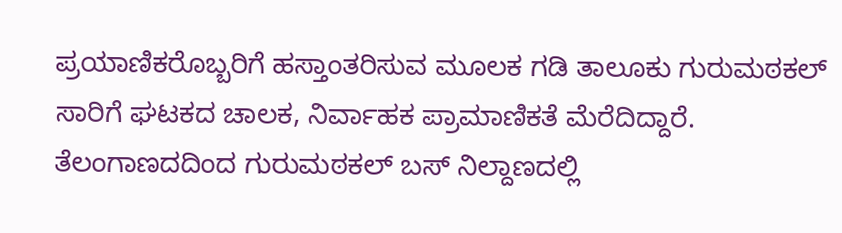ಪ್ರಯಾಣಿಕರೊಬ್ಬರಿಗೆ ಹಸ್ತಾಂತರಿಸುವ ಮೂಲಕ ಗಡಿ ತಾಲೂಕು ಗುರುಮಠಕಲ್ ಸಾರಿಗೆ ಘಟಕದ ಚಾಲಕ, ನಿರ್ವಾಹಕ ಪ್ರಾಮಾಣಿಕತೆ ಮೆರೆದಿದ್ದಾರೆ.
ತೆಲಂಗಾಣದದಿಂದ ಗುರುಮಠಕಲ್ ಬಸ್ ನಿಲ್ದಾಣದಲ್ಲಿ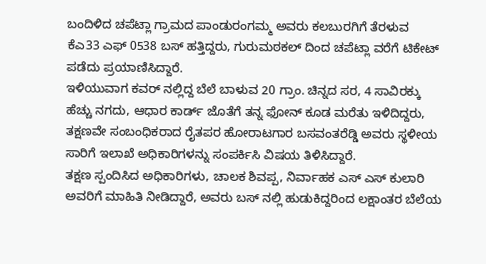ಬಂದಿಳಿದ ಚಪೆಟ್ಲಾ ಗ್ರಾಮದ ಪಾಂಡುರಂಗಮ್ಮ ಅವರು ಕಲಬುರಗಿಗೆ ತೆರಳುವ ಕೆಎ33 ಎಫ್ 0538 ಬಸ್ ಹತ್ತಿದ್ದರು, ಗುರುಮಠಕಲ್ ದಿಂದ ಚಪೆಟ್ಲಾ ವರೆಗೆ ಟಿಕೇಟ್ ಪಡೆದು ಪ್ರಯಾಣಿಸಿದ್ದಾರೆ.
ಇಳಿಯುವಾಗ ಕವರ್ ನಲ್ಲಿದ್ದ ಬೆಲೆ ಬಾಳುವ 20 ಗ್ರಾಂ. ಚಿನ್ನದ ಸರ, 4 ಸಾವಿರಕ್ಕು ಹೆಚ್ಚು ನಗದು, ಆಧಾರ ಕಾರ್ಡ್ ಜೊತೆಗೆ ತನ್ನ ಫೋನ್ ಕೂಡ ಮರೆತು ಇಳಿದಿದ್ದರು, ತಕ್ಷಣವೇ ಸಂಬಂಧಿಕರಾದ ರೈತಪರ ಹೋರಾಟಗಾರ ಬಸವಂತರೆಡ್ಡಿ ಅವರು ಸ್ಥಳೀಯ ಸಾರಿಗೆ ಇಲಾಖೆ ಅಧಿಕಾರಿಗಳನ್ನು ಸಂಪರ್ಕಿಸಿ ವಿಷಯ ತಿಳಿಸಿದ್ದಾರೆ.
ತಕ್ಷಣ ಸ್ಪಂದಿಸಿದ ಅಧಿಕಾರಿಗಳು, ಚಾಲಕ ಶಿವಪ್ಪ, ನಿರ್ವಾಹಕ ಎಸ್ ಎಸ್ ಕುಲಾರಿ ಅವರಿಗೆ ಮಾಹಿತಿ ನೀಡಿದ್ದಾರೆ, ಅವರು ಬಸ್ ನಲ್ಲಿ ಹುಡುಕಿದ್ದರಿಂದ ಲಕ್ಷಾಂತರ ಬೆಲೆಯ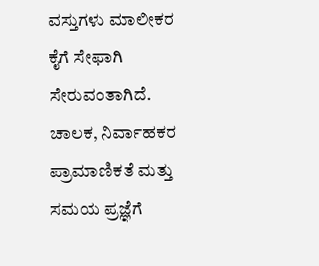ವಸ್ತುಗಳು ಮಾಲೀಕರ ಕೈಗೆ ಸೇಫಾಗಿ ಸೇರುವಂತಾಗಿದೆ.
ಚಾಲಕ, ನಿರ್ವಾಹಕರ ಪ್ರಾಮಾಣಿಕತೆ ಮತ್ತು ಸಮಯ ಪ್ರಜ್ಞೆಗೆ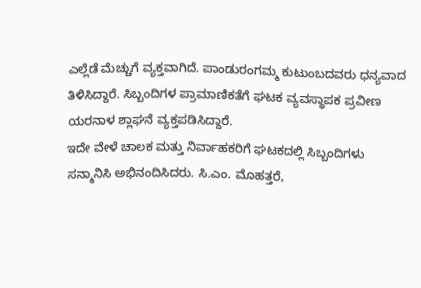ಎಲ್ಲೆಡೆ ಮೆಚ್ಚುಗೆ ವ್ಯಕ್ತವಾಗಿದೆ. ಪಾಂಡುರಂಗಮ್ಮ ಕುಟುಂಬದವರು ಧನ್ಯವಾದ ತಿಳಿಸಿದ್ದಾರೆ. ಸಿಬ್ಬಂದಿಗಳ ಪ್ರಾಮಾಣಿಕತೆಗೆ ಘಟಕ ವ್ಯವಸ್ಥಾಪಕ ಪ್ರವೀಣ ಯರನಾಳ ಶ್ಲಾಘನೆ ವ್ಯಕ್ತಪಡಿಸಿದ್ದಾರೆ.
ಇದೇ ವೇಳೆ ಚಾಲಕ ಮತ್ತು ನಿರ್ವಾಹಕರಿಗೆ ಘಟಕದಲ್ಲಿ ಸಿಬ್ಬಂದಿಗಳು ಸನ್ಮಾನಿಸಿ ಅಭಿನಂದಿಸಿದರು. ಸಿ.ಎಂ. ಮೊಹತ್ತರೆ,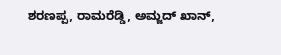ಶರಣಪ್ಪ, ರಾಮರೆಡ್ಡಿ, ಅಮ್ಜದ್ ಖಾನ್,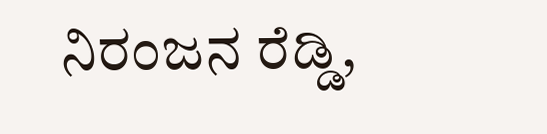ನಿರಂಜನ ರೆಡ್ಡಿ,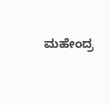ಮಹೇಂದ್ರ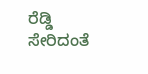ರೆಡ್ಡಿ ಸೇರಿದಂತೆ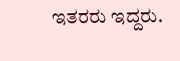ಇತರರು ಇದ್ದರು.